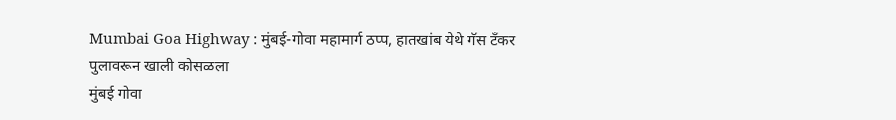Mumbai Goa Highway : मुंबई-गोवा महामार्ग ठप्प, हातखांब येथे गॅस टँकर पुलावरून खाली कोसळला
मुंबई गोवा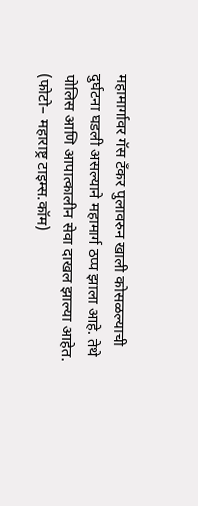महामार्गावर गॅस टँकर पुलावरुन खाली कोसळल्याची दुर्घटना घडली असल्याने महामार्ग ठप्प झाला आहे. तेथे पोलिस आणि आपात्कालीन सेवा दाखल झाल्या आहेत. (फोटो– महाराष्ट्र टाइम्स.कॉम)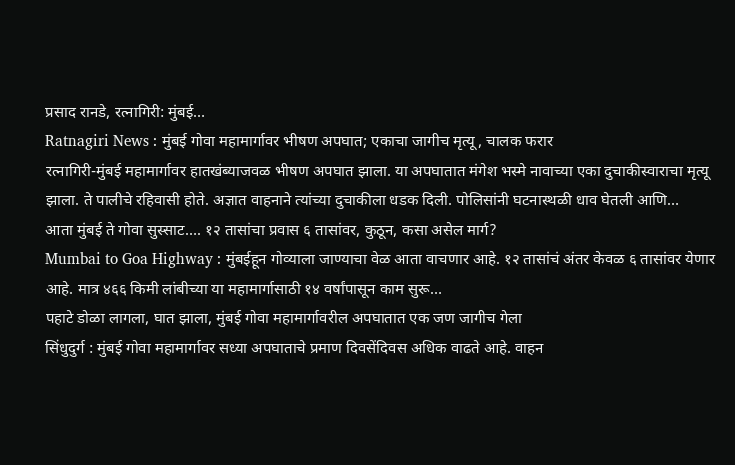प्रसाद रानडे, रत्नागिरी: मुंबई…
Ratnagiri News : मुंबई गोवा महामार्गावर भीषण अपघात; एकाचा जागीच मृत्यू, चालक फरार
रत्नागिरी-मुंबई महामार्गावर हातखंब्याजवळ भीषण अपघात झाला. या अपघातात मंगेश भस्मे नावाच्या एका दुचाकीस्वाराचा मृत्यू झाला. ते पालीचे रहिवासी होते. अज्ञात वाहनाने त्यांच्या दुचाकीला धडक दिली. पोलिसांनी घटनास्थळी धाव घेतली आणि…
आता मुंबई ते गोवा सुस्साट…. १२ तासांचा प्रवास ६ तासांवर, कुठून, कसा असेल मार्ग?
Mumbai to Goa Highway : मुंबईहून गोव्याला जाण्याचा वेळ आता वाचणार आहे. १२ तासांचं अंतर केवळ ६ तासांवर येणार आहे. मात्र ४६६ किमी लांबीच्या या महामार्गासाठी १४ वर्षांपासून काम सुरू…
पहाटे डोळा लागला, घात झाला, मुंबई गोवा महामार्गावरील अपघातात एक जण जागीच गेला
सिंधुदुर्ग : मुंबई गोवा महामार्गावर सध्या अपघाताचे प्रमाण दिवसेंदिवस अधिक वाढते आहे. वाहन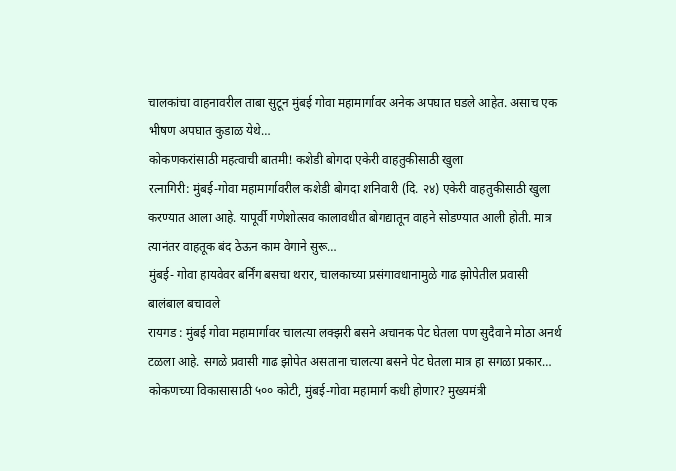चालकांचा वाहनावरील ताबा सुटून मुंबई गोवा महामार्गावर अनेक अपघात घडले आहेत. असाच एक भीषण अपघात कुडाळ येथे…
कोकणकरांसाठी महत्वाची बातमी! कशेडी बोगदा एकेरी वाहतुकीसाठी खुला
रत्नागिरी: मुंबई-गोवा महामार्गावरील कशेडी बोगदा शनिवारी (दि. २४) एकेरी वाहतुकीसाठी खुला करण्यात आला आहे. यापूर्वी गणेशोत्सव कालावधीत बोगद्यातून वाहने सोडण्यात आली होती. मात्र त्यानंतर वाहतूक बंद ठेऊन काम वेगाने सुरू…
मुंबई- गोवा हायवेवर बर्निंग बसचा थरार, चालकाच्या प्रसंगावधानामुळे गाढ झोपेतील प्रवासी बालंबाल बचावले
रायगड : मुंबई गोवा महामार्गावर चालत्या लक्झरी बसने अचानक पेट घेतला पण सुदैवाने मोठा अनर्थ टळला आहे. सगळे प्रवासी गाढ झोपेत असताना चालत्या बसने पेट घेतला मात्र हा सगळा प्रकार…
कोकणच्या विकासासाठी ५०० कोटी, मुंबई-गोवा महामार्ग कधी होणार? मुख्यमंत्री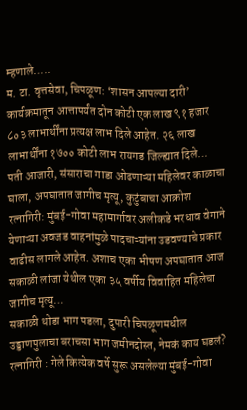म्हणाले…..
म. टा. वृत्तसेवा, चिपळूण: ‘शासन आपल्या दारी’ कार्यक्रमातून आत्तापर्यंत दोन कोटी एक लाख ९१ हजार ८०३ लाभार्थींना प्रत्यक्ष लाभ दिले आहेत. २६ लाख लाभार्थींना १७०० कोटी लाभ रायगड जिल्ह्यात दिले…
पती आजारी, संसाराचा गाडा ओढणाऱ्या महिलेवर काळाचा घाला, अपघातात जागीच मृत्यू, कुटुंबाचा आक्रोश
रत्नागिरी: मुंबई-गोवा महामार्गावर अलीकडे भरधाव वेगाने येणाऱ्या अवजड वाहनांमुळे पादचाऱ्यांना उडवण्याचे प्रकार वाढीस लागले आहेत. अशाच एका भीषण अपघातात आज सकाळी लांजा येथील एका ३५ वर्षीय विवाहित महिलेचा जागीच मृत्यू…
सकाळी थोडा भाग पडला, दुपारी चिपळूणमधील उड्डाणपुलाचा बराचसा भाग जमीनदोस्त, नेमकं काय घडलं?
रत्नागिरी : गेले कित्येक वर्षे सुरू असलेल्या मुंबई-गोवा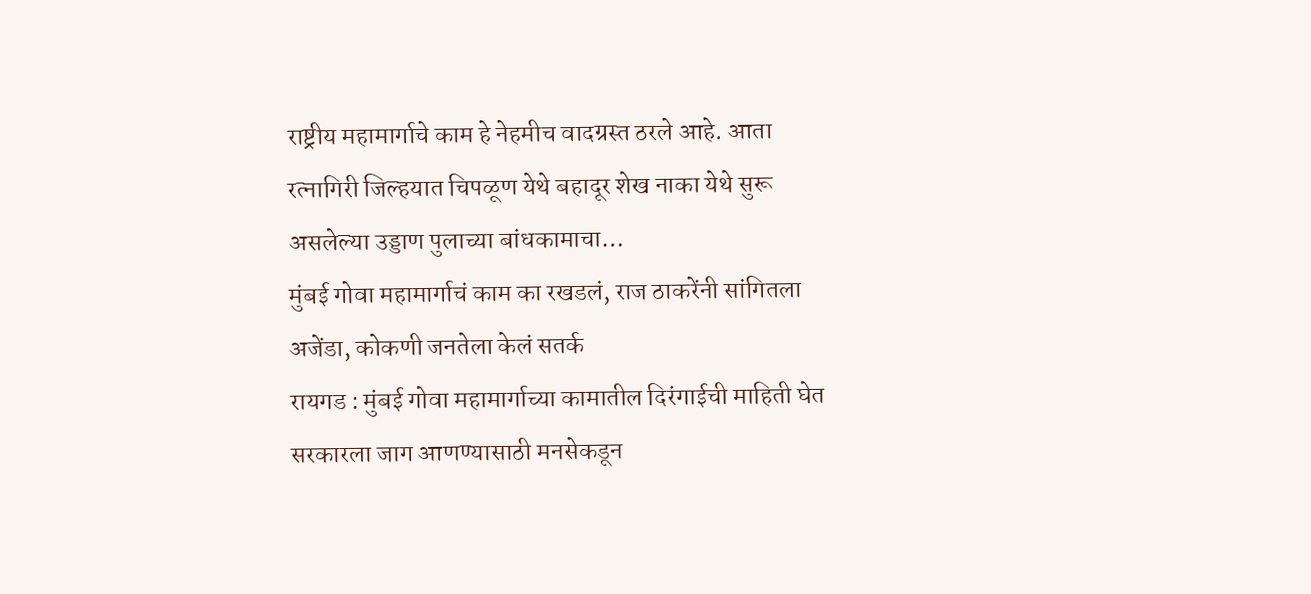राष्ट्रीय महामार्गाचे काम हे नेहमीच वादग्रस्त ठरले आहे. आता रत्नागिरी जिल्हयात चिपळूण येथे बहादूर शेख नाका येथे सुरू असलेल्या उड्डाण पुलाच्या बांधकामाचा…
मुंबई गोवा महामार्गाचं काम का रखडलं, राज ठाकरेंनी सांगितला अजेंडा, कोकणी जनतेला केलं सतर्क
रायगड : मुंबई गोवा महामार्गाच्या कामातील दिरंगाईची माहिती घेत सरकारला जाग आणण्यासाठी मनसेकडून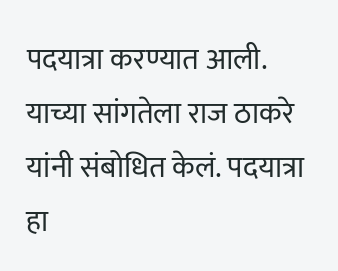पदयात्रा करण्यात आली. याच्या सांगतेला राज ठाकरे यांनी संबोधित केलं. पदयात्रा हा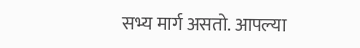सभ्य मार्ग असतो. आपल्या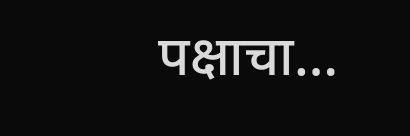पक्षाचा…